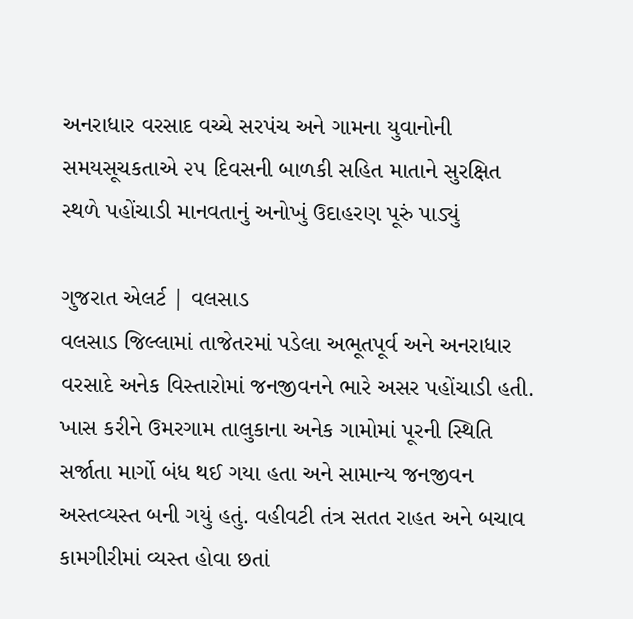અનરાધાર વરસાદ વચ્ચે સરપંચ અને ગામના યુવાનોની સમયસૂચકતાએ ૨૫ દિવસની બાળકી સહિત માતાને સુરક્ષિત સ્થળે પહોંચાડી માનવતાનું અનોખું ઉદાહરણ પૂરું પાડ્યું

ગુજરાત એલર્ટ | વલસાડ
વલસાડ જિલ્લામાં તાજેતરમાં પડેલા અભૂતપૂર્વ અને અનરાધાર વરસાદે અનેક વિસ્તારોમાં જનજીવનને ભારે અસર પહોંચાડી હતી. ખાસ કરીને ઉમરગામ તાલુકાના અનેક ગામોમાં પૂરની સ્થિતિ સર્જાતા માર્ગો બંધ થઈ ગયા હતા અને સામાન્ય જનજીવન અસ્તવ્યસ્ત બની ગયું હતું. વહીવટી તંત્ર સતત રાહત અને બચાવ કામગીરીમાં વ્યસ્ત હોવા છતાં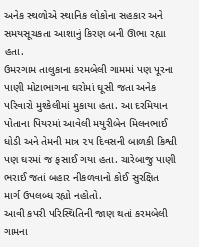અનેક સ્થળોએ સ્થાનિક લોકોના સહકાર અને સમયસૂચકતા આશાનું કિરણ બની ઊભા રહ્યા હતા.
ઉમરગામ તાલુકાના કરમબેલી ગામમાં પણ પૂરના પાણી મોટાભાગના ઘરોમાં ઘૂસી જતા અનેક પરિવારો મુશ્કેલીમાં મુકાયા હતા. આ દરમિયાન પોતાના પિયરમાં આવેલી મયુરીબેન મિલનભાઈ ધોડી અને તેમની માત્ર ૨૫ દિવસની બાળકી કિશ્વી પણ ઘરમાં જ ફસાઈ ગયા હતા. ચારેબાજુ પાણી ભરાઈ જતાં બહાર નીકળવાનો કોઈ સુરક્ષિત માર્ગ ઉપલબ્ધ રહ્યો નહોતો.
આવી કપરી પરિસ્થિતિની જાણ થતાં કરમબેલી ગામના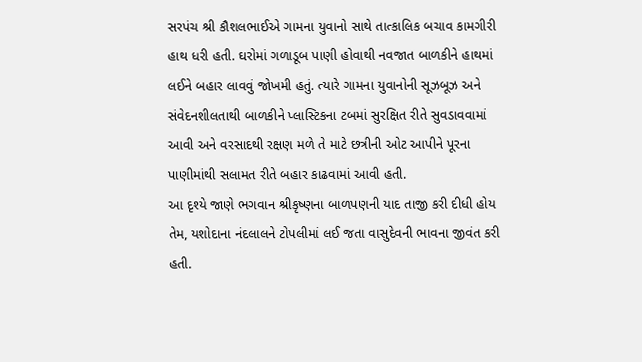સરપંચ શ્રી કૌશલભાઈએ ગામના યુવાનો સાથે તાત્કાલિક બચાવ કામગીરી હાથ ધરી હતી. ઘરોમાં ગળાડૂબ પાણી હોવાથી નવજાત બાળકીને હાથમાં લઈને બહાર લાવવું જોખમી હતું. ત્યારે ગામના યુવાનોની સૂઝબૂઝ અને સંવેદનશીલતાથી બાળકીને પ્લાસ્ટિકના ટબમાં સુરક્ષિત રીતે સુવડાવવામાં આવી અને વરસાદથી રક્ષણ મળે તે માટે છત્રીની ઓટ આપીને પૂરના પાણીમાંથી સલામત રીતે બહાર કાઢવામાં આવી હતી.
આ દૃશ્યે જાણે ભગવાન શ્રીકૃષ્ણના બાળપણની યાદ તાજી કરી દીધી હોય તેમ, યશોદાના નંદલાલને ટોપલીમાં લઈ જતા વાસુદેવની ભાવના જીવંત કરી હતી.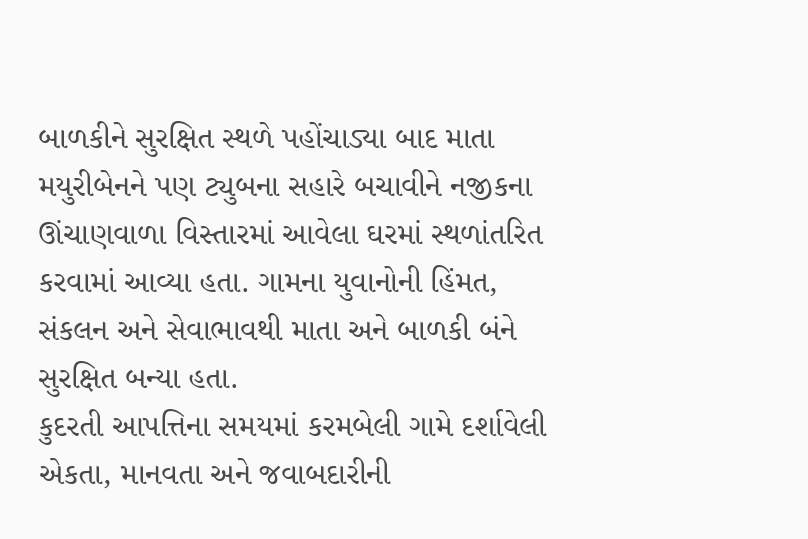બાળકીને સુરક્ષિત સ્થળે પહોંચાડ્યા બાદ માતા મયુરીબેનને પણ ટ્યુબના સહારે બચાવીને નજીકના ઊંચાણવાળા વિસ્તારમાં આવેલા ઘરમાં સ્થળાંતરિત કરવામાં આવ્યા હતા. ગામના યુવાનોની હિંમત, સંકલન અને સેવાભાવથી માતા અને બાળકી બંને સુરક્ષિત બન્યા હતા.
કુદરતી આપત્તિના સમયમાં કરમબેલી ગામે દર્શાવેલી એકતા, માનવતા અને જવાબદારીની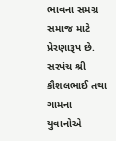ભાવના સમગ્ર સમાજ માટે પ્રેરણારૂપ છે. સરપંચ શ્રી કૌશલભાઈ તથા ગામના યુવાનોએ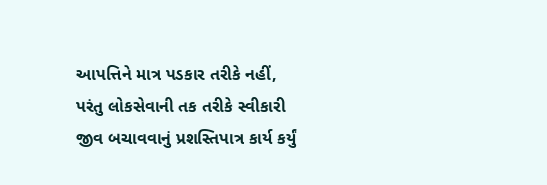આપત્તિને માત્ર પડકાર તરીકે નહીં, પરંતુ લોકસેવાની તક તરીકે સ્વીકારી જીવ બચાવવાનું પ્રશસ્તિપાત્ર કાર્ય કર્યું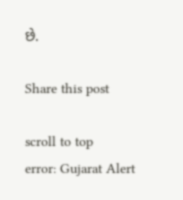છે.

Share this post

scroll to top
error: Gujarat Alert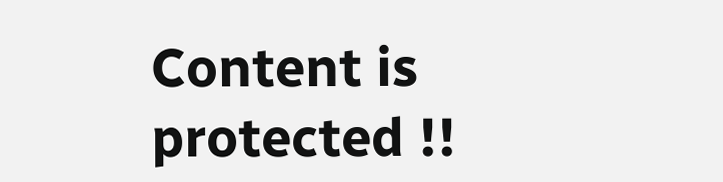Content is protected !!